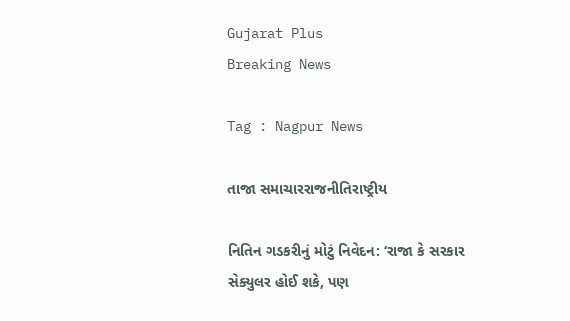Gujarat Plus
Breaking News

Tag : Nagpur News

તાજા સમાચારરાજનીતિરાષ્ટ્રીય

નિતિન ગડકરીનું મોટું નિવેદન: ‘રાજા કે સરકાર સેક્યુલર હોઈ શકે, પણ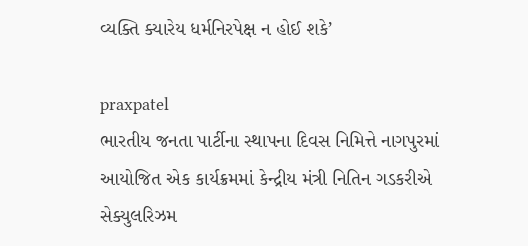વ્યક્તિ ક્યારેય ધર્મનિરપેક્ષ ન હોઈ શકે’

praxpatel
ભારતીય જનતા પાર્ટીના સ્થાપના દિવસ નિમિત્તે નાગપુરમાં આયોજિત એક કાર્યક્રમમાં કેન્દ્રીય મંત્રી નિતિન ગડકરીએ સેક્યુલરિઝમ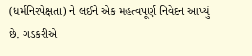(ધર્મનિરપેક્ષતા) ને લઈને એક મહત્વપૂર્ણ નિવેદન આપ્યું છે. ગડકરીએ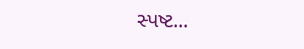સ્પષ્ટ...